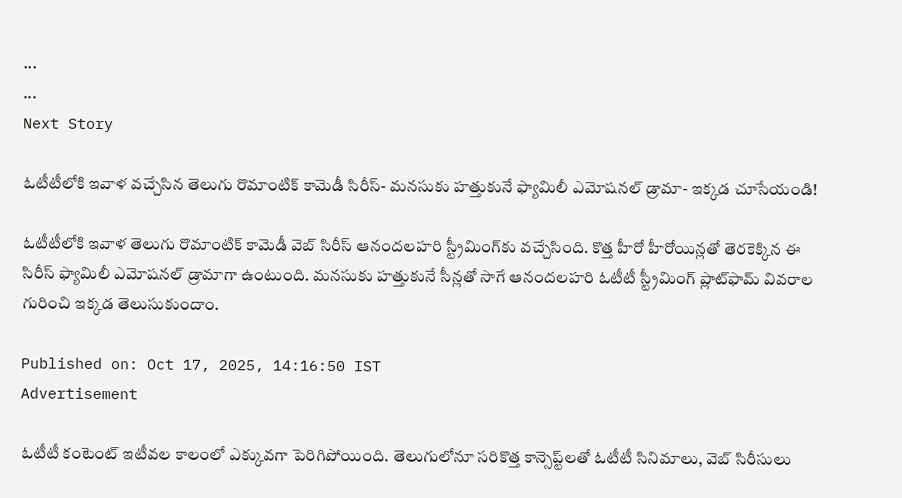...
...
Next Story

ఓటీటీలోకి ఇవాళ వచ్చేసిన తెలుగు రొమాంటిక్ కామెడీ సిరీస్- మనసుకు హత్తుకునే ఫ్యామిలీ ఎమోషనల్ డ్రామా- ఇక్కడ చూసేయండి!

ఓటీటీలోకి ఇవాళ తెలుగు రొమాంటిక్ కామెడీ వెబ్ సిరీస్ ఆనందలహరి స్ట్రీమింగ్‌కు వచ్చేసింది. కొత్త హీరో హీరోయిన్లతో తెరకెక్కిన ఈ సిరీస్ ఫ్యామిలీ ఎమోషనల్ డ్రామాగా ఉంటుంది. మనసుకు హత్తుకునే సీన్లతో సాగే ఆనందలహరి ఓటీటీ స్ట్రీమింగ్ ప్లాట్‌ఫామ్ వివరాల గురించి ఇక్కడ తెలుసుకుందాం.

Published on: Oct 17, 2025, 14:16:50 IST
Advertisement

ఓటీటీ కంటెంట్ ఇటీవల కాలంలో ఎక్కువగా పెరిగిపోయింది. తెలుగులోనూ సరికొత్త కాన్సెప్ట్‌లతో ఓటీటీ సినిమాలు, వెబ్ సిరీసులు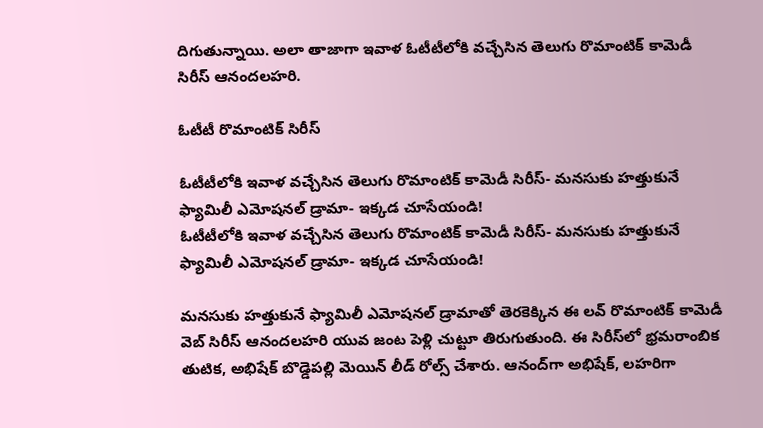దిగుతున్నాయి. అలా తాజాగా ఇవాళ ఓటీటీలోకి వచ్చేసిన తెలుగు రొమాంటిక్ కామెడీ సిరీస్ ఆనందలహరి.

ఓటీటీ రొమాంటిక్ సిరీస్

ఓటీటీలోకి ఇవాళ వచ్చేసిన తెలుగు రొమాంటిక్ కామెడీ సిరీస్- మనసుకు హత్తుకునే ఫ్యామిలీ ఎమోషనల్ డ్రామా- ఇక్కడ చూసేయండి!
ఓటీటీలోకి ఇవాళ వచ్చేసిన తెలుగు రొమాంటిక్ కామెడీ సిరీస్- మనసుకు హత్తుకునే ఫ్యామిలీ ఎమోషనల్ డ్రామా- ఇక్కడ చూసేయండి!

మనసుకు హత్తుకునే ఫ్యామిలీ ఎమోషనల్ డ్రామాతో తెరకెక్కిన ఈ లవ్ రొమాంటిక్ కామెడీ వెబ్ సిరీస్ ఆనందలహరి యువ జంట పెళ్లి చుట్టూ తిరుగుతుంది. ఈ సిరీస్‌లో భ్రమరాంబిక తుటిక, అభిషేక్ బొడ్డెపల్లి మెయిన్ లీడ్ రోల్స్ చేశారు. ఆనంద్‌గా అభిషేక్, లహరిగా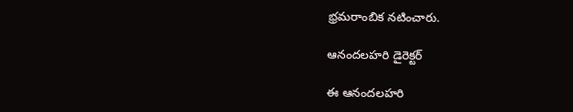భ్రమరాంబిక నటించారు.

ఆనందలహరి డైరెక్టర్

ఈ ఆనందలహరి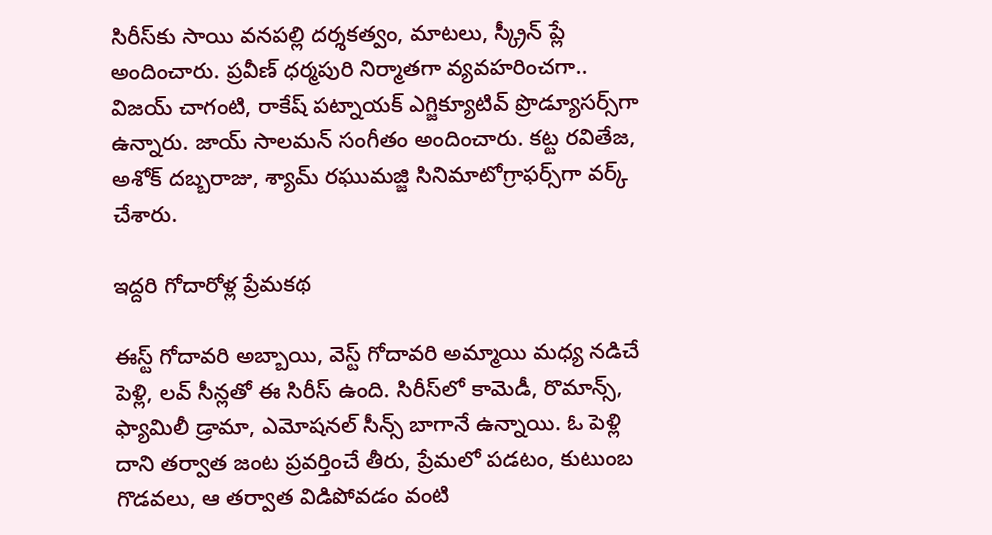సిరీస్‌కు సాయి వనపల్లి దర్శకత్వం, మాటలు, స్క్రీన్ ప్లే అందించారు. ప్రవీణ్ ధర్మపురి నిర్మాతగా వ్యవహరించగా.. విజయ్ చాగంటి, రాకేష్ పట్నాయక్ ఎగ్జిక్యూటివ్ ప్రొడ్యూసర్స్‌గా ఉన్నారు. జాయ్ సాలమన్ సంగీతం అందించారు. కట్ట రవితేజ, అశోక్ దబ్బరాజు, శ్యామ్ రఘుమజ్జి సినిమాటోగ్రాఫర్స్‌గా వర్క్ చేశారు.

ఇద్దరి గోదారోళ్ల ప్రేమకథ

ఈస్ట్ గోదావరి అబ్బాయి, వెస్ట్ గోదావరి అమ్మాయి మధ్య నడిచే పెళ్లి, లవ్ సీన్లతో ఈ సిరీస్ ఉంది. సిరీస్‌లో కామెడీ, రొమాన్స్, ఫ్యామిలీ డ్రామా, ఎమోషనల్ సీన్స్ బాగానే ఉన్నాయి. ఓ పెళ్లి దాని తర్వాత జంట ప్రవర్తించే తీరు, ప్రేమలో పడటం, కుటుంబ గొడవలు, ఆ తర్వాత విడిపోవడం వంటి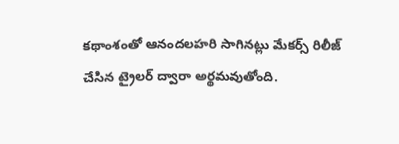కథాంశంతో ఆనందలహరి సాగినట్లు మేకర్స్ రిలీజ్ చేసిన ట్రైలర్ ద్వారా అర్థమవుతోంది.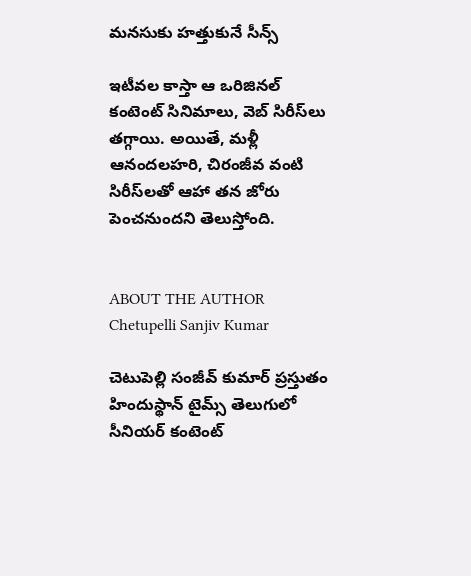మనసుకు హత్తుకునే సీన్స్

ఇటీవల కాస్తా ఆ ఒరిజినల్ కంటెంట్ సినిమాలు, వెబ్ సిరీస్‌లు తగ్గాయి. అయితే, మళ్లీ ఆనందలహరి, చిరంజీవ వంటి సిరీస్‌లతో ఆహా తన జోరు పెంచనుందని తెలుస్తోంది.


ABOUT THE AUTHOR
Chetupelli Sanjiv Kumar

చెటుపెల్లి సంజీవ్ కుమార్ ప్రస్తుతం హిందుస్థాన్ టైమ్స్ తెలుగులో సీనియర్ కంటెంట్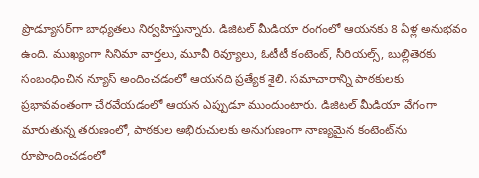ప్రొడ్యూసర్‌గా బాధ్యతలు నిర్వహిస్తున్నారు. డిజిటల్ మీడియా రంగంలో ఆయనకు 8 ఏళ్ల అనుభవం ఉంది. ముఖ్యంగా సినిమా వార్తలు, మూవీ రివ్యూలు, ఓటీటీ కంటెంట్, సీరియల్స్, బుల్లితెరకు సంబంధించిన న్యూస్ అందించడంలో ఆయనది ప్రత్యేక శైలి. సమాచారాన్ని పాఠకులకు ప్రభావవంతంగా చేరవేయడంలో ఆయన ఎప్పుడూ ముందుంటారు. డిజిటల్ మీడియా వేగంగా మారుతున్న తరుణంలో, పాఠకుల అభిరుచులకు అనుగుణంగా నాణ్యమైన కంటెంట్‌ను రూపొందించడంలో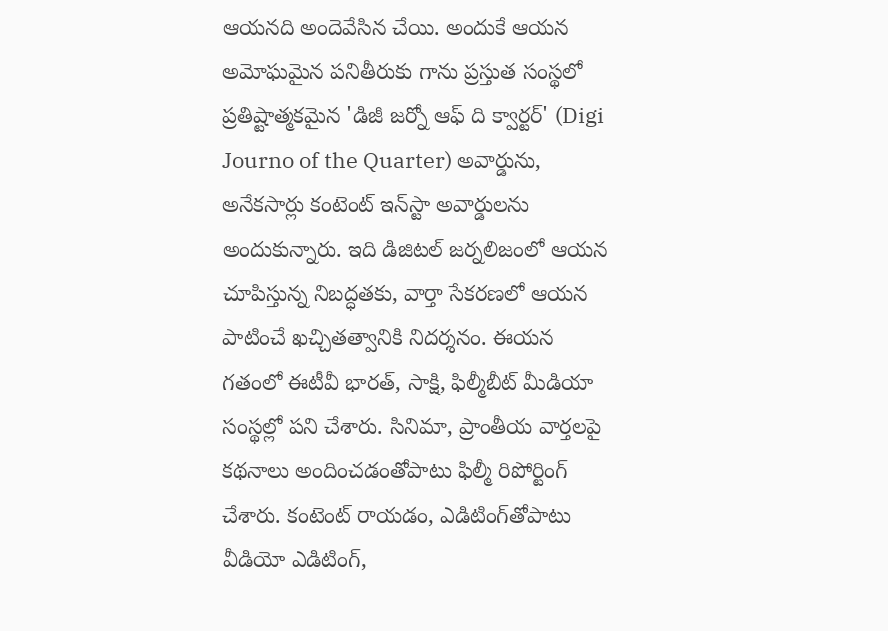ఆయనది అందెవేసిన చేయి. అందుకే ఆయన అమోఘమైన పనితీరుకు గాను ప్రస్తుత సంస్థలో ప్రతిష్టాత్మకమైన 'డిజీ జర్నో ఆఫ్ ది క్వార్టర్' (Digi Journo of the Quarter) అవార్డును, అనేకసార్లు కంటెంట్ ఇన్‌స్టా అవార్డులను అందుకున్నారు. ఇది డిజిటల్ జర్నలిజంలో ఆయన చూపిస్తున్న నిబద్ధతకు, వార్తా సేకరణలో ఆయన పాటించే ఖచ్చితత్వానికి నిదర్శనం. ఈయన గతంలో ఈటీవీ భారత్, సాక్షి, ఫిల్మీబీట్ మీడియా సంస్థల్లో పని చేశారు. సినిమా, ప్రాంతీయ వార్తలపై కథనాలు అందించడంతోపాటు ఫిల్మీ రిపోర్టింగ్ చేశారు. కంటెంట్ రాయడం, ఎడిటింగ్‌తోపాటు వీడియో ఎడిటింగ్,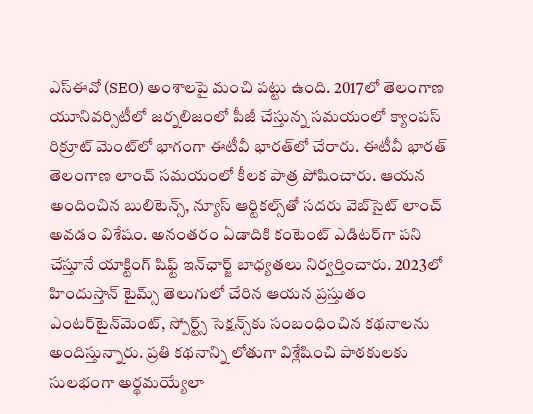ఎస్‌ఈవో (SEO) అంశాలపై మంచి పట్టు ఉంది. 2017లో తెలంగాణ యూనివర్సిటీలో జర్నలిజంలో పీజీ చేస్తున్న సమయంలో క్యాంపస్ రిక్రూట్ మెంట్‌లో భాగంగా ఈటీవీ భారత్‌లో చేరారు. ఈటీవీ భారత్ తెలంగాణ లాంచ్ సమయంలో కీలక పాత్ర పోషించారు. ఆయన అందించిన బులిటెన్స్, న్యూస్ ఆర్టికల్స్‌తో సదరు వెబ్‌సైట్ లాంచ్ అవడం విశేషం. అనంతరం ఏడాదికి కంటెంట్ ఎడిటర్‌గా పని చేస్తూనే యాక్టింగ్ షిఫ్ట్ ఇన్‌ఛార్జ్ బాధ్యతలు నిర్వర్తించారు. 2023లో హిందుస్తాన్ టైమ్స్ తెలుగులో చేరిన ఆయన ప్రస్తుతం ఎంటర్‌టైన్‌మెంట్, స్పోర్ట్స్ సెక్షన్స్‌కు సంబంధించిన కథనాలను అందిస్తున్నారు. ప్రతి కథనాన్ని లోతుగా విశ్లేషించి పాఠకులకు సులభంగా అర్థమయ్యేలా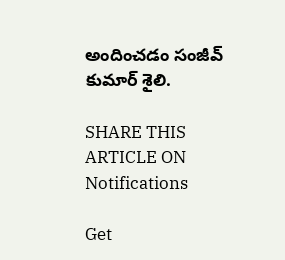అందించడం సంజీవ్ కుమార్ శైలి.

SHARE THIS ARTICLE ON
Notifications

Get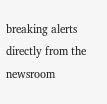breaking alerts directly from the newsroom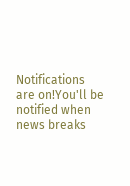Notifications are on!You'll be notified when news breaks